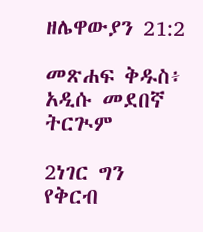ዘሌዋውያን 21:2

መጽሐፍ ቅዱስ፥ አዲሱ መደበኛ ትርጒም

2ነገር ግን የቅርብ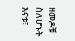ዘመዶቹ ስለሆኑት እናቱ፣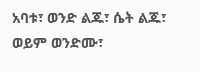አባቱ፣ ወንድ ልጁ፣ ሴት ልጁ፣ ወይም ወንድሙ፣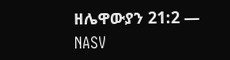ዘሌዋውያን 21:2 — NASV